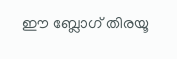ഈ ബ്ലോഗ് തിരയൂ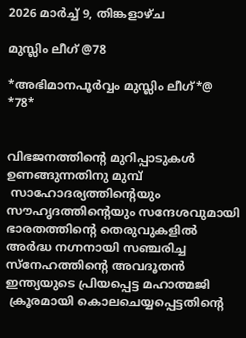2026 മാർച്ച് 9, തിങ്കളാഴ്‌ച

മുസ്ലിം ലീഗ് @78

*അഭിമാനപൂർവ്വം മുസ്ലിം ലീഗ്*@ *78*


വിഭജനത്തിന്റെ മുറിപ്പാടുകൾ ഉണങ്ങുന്നതിനു മുമ്പ്
 സാഹോദര്യത്തിന്റെയും സൗഹൃദത്തിന്റെയും സന്ദേശവുമായി ഭാരതത്തിന്റെ തെരുവുകളിൽ അർദ്ധ നഗ്നനായി സഞ്ചരിച്ച സ്നേഹത്തിന്റെ അവദൂതൻ ഇന്ത്യയുടെ പ്രിയപ്പെട്ട മഹാത്മജി
 ക്രൂരമായി കൊലചെയ്യപ്പെട്ടതിന്റെ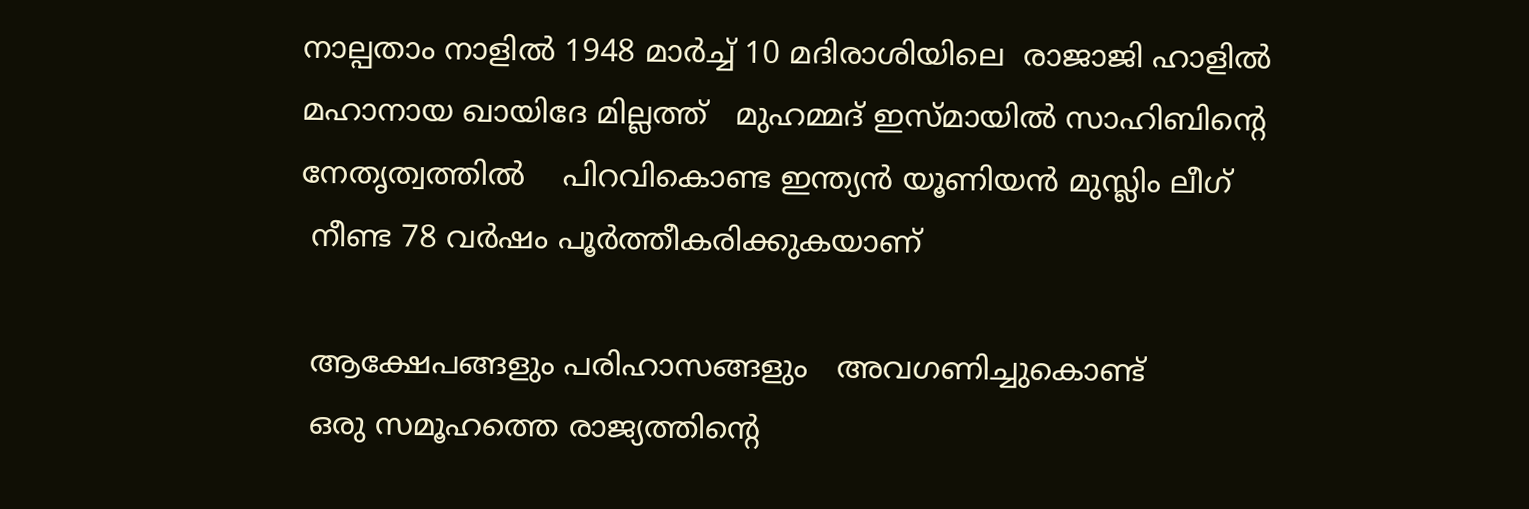നാല്പതാം നാളിൽ 1948 മാർച്ച് 10 മദിരാശിയിലെ  രാജാജി ഹാളിൽ    മഹാനായ ഖായിദേ മില്ലത്ത്   മുഹമ്മദ് ഇസ്മായിൽ സാഹിബിന്റെ നേതൃത്വത്തിൽ    പിറവികൊണ്ട ഇന്ത്യൻ യൂണിയൻ മുസ്ലിം ലീഗ്
 നീണ്ട 78 വർഷം പൂർത്തീകരിക്കുകയാണ്

 ആക്ഷേപങ്ങളും പരിഹാസങ്ങളും   അവഗണിച്ചുകൊണ്ട്
 ഒരു സമൂഹത്തെ രാജ്യത്തിന്റെ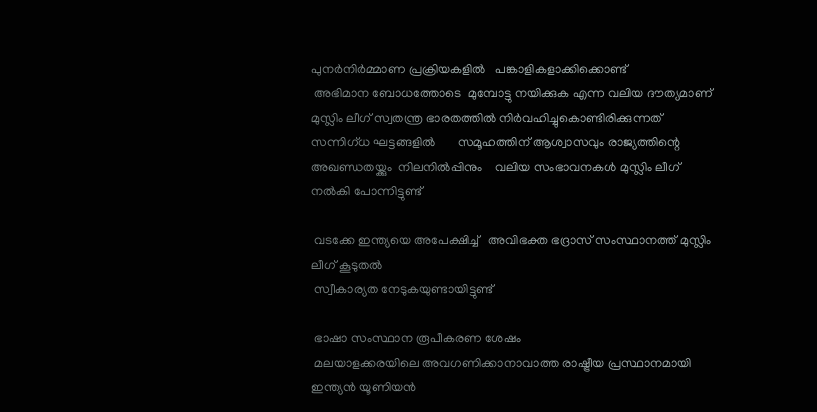പുനർനിർമ്മാണ പ്രക്രിയകളിൽ   പങ്കാളികളാക്കിക്കൊണ്ട്
 അഭിമാന ബോധത്തോടെ  മുമ്പോട്ടു നയിക്കുക എന്ന വലിയ ദൗത്യമാണ് മുസ്ലിം ലീഗ് സ്വതന്ത്ര ഭാരതത്തിൽ നിർവഹിച്ചുകൊണ്ടിരിക്കുന്നത്             സന്നിഗ്ധ ഘട്ടങ്ങളിൽ       സമൂഹത്തിന് ആശ്വാസവും രാജ്യത്തിന്റെ    അഖണ്ഡതയ്ക്കും  നിലനിൽപ്പിനും    വലിയ സംഭാവനകൾ മുസ്ലിം ലീഗ് നൽകി പോന്നിട്ടുണ്ട്

 വടക്കേ ഇന്ത്യയെ അപേക്ഷിച്ച്   അവിഭക്ത ഭദ്രാസ് സംസ്ഥാനത്ത് മുസ്ലിം ലീഗ് കൂടുതൽ
 സ്വീകാര്യത നേടുകയുണ്ടായിട്ടുണ്ട്

 ഭാഷാ സംസ്ഥാന രൂപീകരണ ശേഷം
 മലയാളക്കരയിലെ അവഗണിക്കാനാവാത്ത രാഷ്ട്രീയ പ്രസ്ഥാനമായി ഇന്ത്യൻ യൂണിയൻ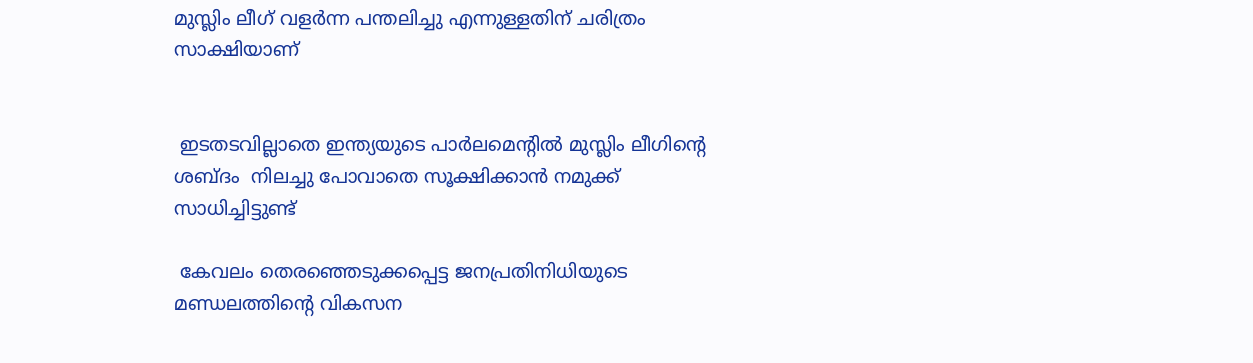മുസ്ലിം ലീഗ് വളർന്ന പന്തലിച്ചു എന്നുള്ളതിന് ചരിത്രം സാക്ഷിയാണ്


 ഇടതടവില്ലാതെ ഇന്ത്യയുടെ പാർലമെന്റിൽ മുസ്ലിം ലീഗിന്റെ ശബ്ദം  നിലച്ചു പോവാതെ സൂക്ഷിക്കാൻ നമുക്ക് സാധിച്ചിട്ടുണ്ട്

 കേവലം തെരഞ്ഞെടുക്കപ്പെട്ട ജനപ്രതിനിധിയുടെ മണ്ഡലത്തിന്റെ വികസന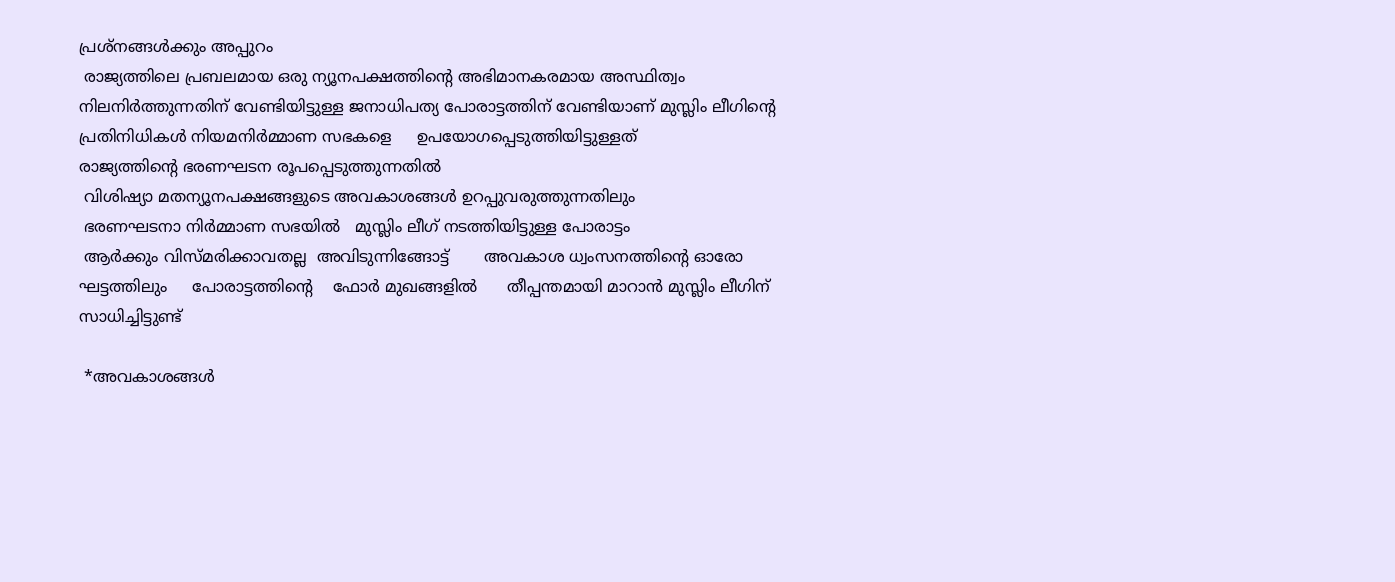പ്രശ്നങ്ങൾക്കും അപ്പുറം
 രാജ്യത്തിലെ പ്രബലമായ ഒരു ന്യൂനപക്ഷത്തിന്റെ അഭിമാനകരമായ അസ്ഥിത്വം നിലനിർത്തുന്നതിന് വേണ്ടിയിട്ടുള്ള ജനാധിപത്യ പോരാട്ടത്തിന് വേണ്ടിയാണ് മുസ്ലിം ലീഗിന്റെ പ്രതിനിധികൾ നിയമനിർമ്മാണ സഭകളെ     ഉപയോഗപ്പെടുത്തിയിട്ടുള്ളത്           രാജ്യത്തിന്റെ ഭരണഘടന രൂപപ്പെടുത്തുന്നതിൽ
 വിശിഷ്യാ മതന്യൂനപക്ഷങ്ങളുടെ അവകാശങ്ങൾ ഉറപ്പുവരുത്തുന്നതിലും
 ഭരണഘടനാ നിർമ്മാണ സഭയിൽ   മുസ്ലിം ലീഗ് നടത്തിയിട്ടുള്ള പോരാട്ടം
 ആർക്കും വിസ്മരിക്കാവതല്ല  അവിടുന്നിങ്ങോട്ട്       അവകാശ ധ്വംസനത്തിന്റെ ഓരോ ഘട്ടത്തിലും     പോരാട്ടത്തിന്റെ    ഫോർ മുഖങ്ങളിൽ      തീപ്പന്തമായി മാറാൻ മുസ്ലിം ലീഗിന് സാധിച്ചിട്ടുണ്ട്

 *അവകാശങ്ങൾ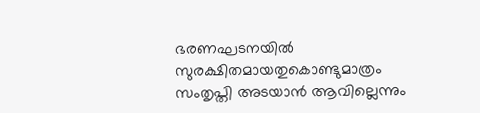ഭരണഘടനയിൽ സുരക്ഷിതമായതുകൊണ്ടുമാത്രം       സംതൃപ്തി അടയാൻ ആവില്ലെന്നും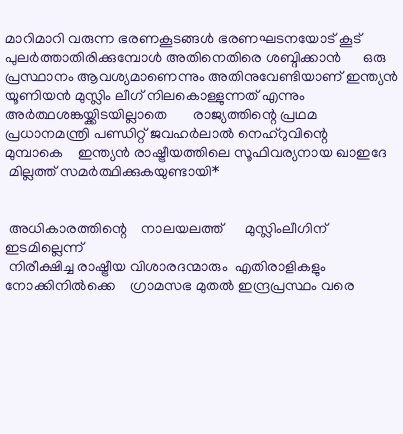മാറിമാറി വരുന്ന ഭരണകൂടങ്ങൾ ഭരണഘടനയോട് കൂട് പുലർത്താതിരിക്കുമ്പോൾ അതിനെതിരെ ശബ്ദിക്കാൻ      ഒരു പ്രസ്ഥാനം ആവശ്യമാണെന്നും അതിനുവേണ്ടിയാണ് ഇന്ത്യൻ യൂണിയൻ മുസ്ലിം ലീഗ് നിലകൊള്ളുന്നത് എന്നും അർത്ഥശങ്കയ്ക്കിടയില്ലാതെ       രാജ്യത്തിന്റെ പ്രഥമ പ്രധാനമന്ത്രി പണ്ഡിറ്റ് ജവഹർലാൽ നെഹ്റുവിന്റെ     മുമ്പാകെ    ഇന്ത്യൻ രാഷ്ട്രീയത്തിലെ സൂഫിവര്യനായ ഖാഇദേ
 മില്ലത്ത് സമർത്ഥിക്കുകയുണ്ടായി*


 അധികാരത്തിന്റെ    നാലയലത്ത്      മുസ്ലിംലീഗിന് ഇടമില്ലെന്ന്
 നിരീക്ഷിച്ച രാഷ്ട്രീയ വിശാരദന്മാരും  എതിരാളികളും നോക്കിനിൽക്കെ    ഗ്രാമസഭ മുതൽ ഇന്ദ്രപ്രസ്ഥം വരെ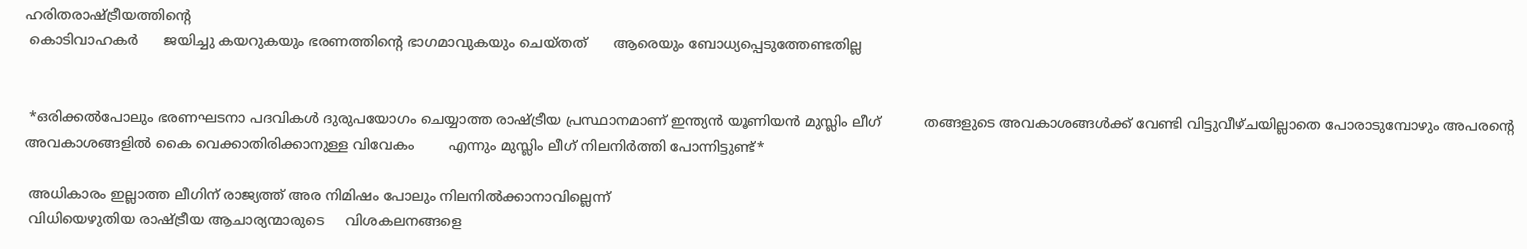ഹരിതരാഷ്ട്രീയത്തിന്റെ
 കൊടിവാഹകർ      ജയിച്ചു കയറുകയും ഭരണത്തിന്റെ ഭാഗമാവുകയും ചെയ്തത്      ആരെയും ബോധ്യപ്പെടുത്തേണ്ടതില്ല


 *ഒരിക്കൽപോലും ഭരണഘടനാ പദവികൾ ദുരുപയോഗം ചെയ്യാത്ത രാഷ്ട്രീയ പ്രസ്ഥാനമാണ് ഇന്ത്യൻ യൂണിയൻ മുസ്ലിം ലീഗ്          തങ്ങളുടെ അവകാശങ്ങൾക്ക് വേണ്ടി വിട്ടുവീഴ്ചയില്ലാതെ പോരാടുമ്പോഴും അപരന്റെ അവകാശങ്ങളിൽ കൈ വെക്കാതിരിക്കാനുള്ള വിവേകം        എന്നും മുസ്ലിം ലീഗ് നിലനിർത്തി പോന്നിട്ടുണ്ട്*

 അധികാരം ഇല്ലാത്ത ലീഗിന് രാജ്യത്ത് അര നിമിഷം പോലും നിലനിൽക്കാനാവില്ലെന്ന്
 വിധിയെഴുതിയ രാഷ്ട്രീയ ആചാര്യന്മാരുടെ     വിശകലനങ്ങളെ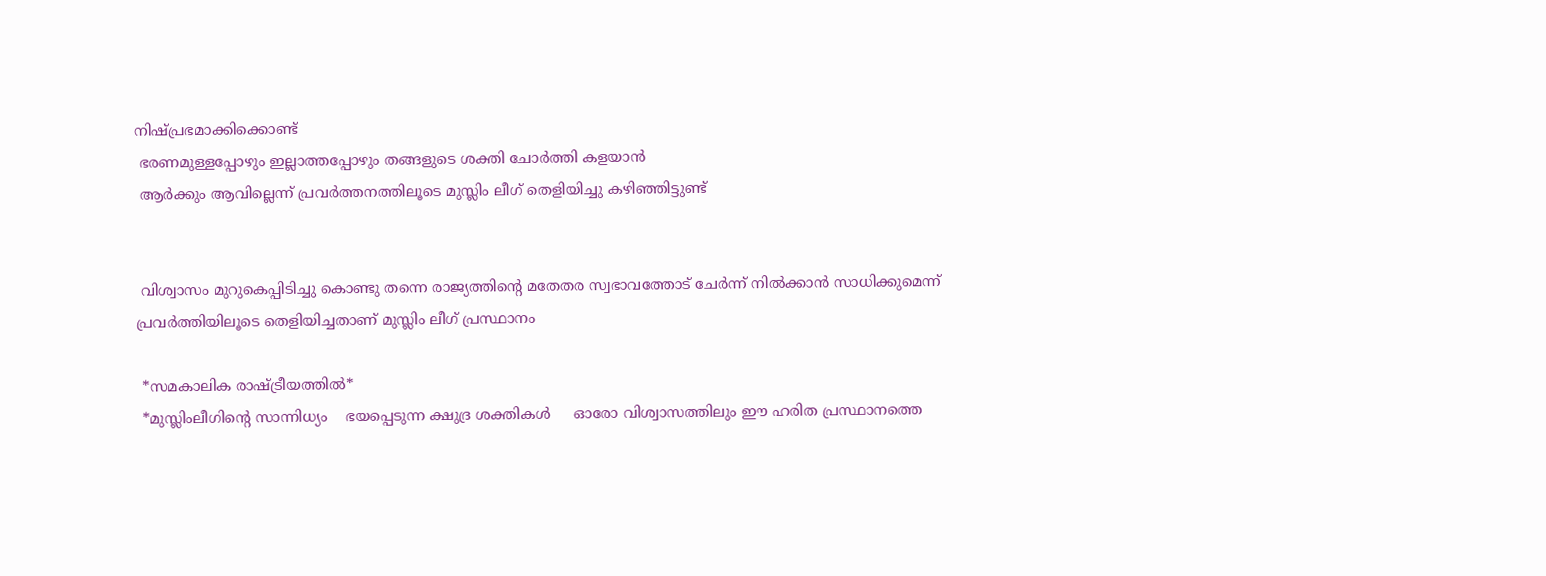നിഷ്പ്രഭമാക്കിക്കൊണ്ട്
 ഭരണമുള്ളപ്പോഴും ഇല്ലാത്തപ്പോഴും തങ്ങളുടെ ശക്തി ചോർത്തി കളയാൻ
 ആർക്കും ആവില്ലെന്ന് പ്രവർത്തനത്തിലൂടെ മുസ്ലിം ലീഗ് തെളിയിച്ചു കഴിഞ്ഞിട്ടുണ്ട്


 വിശ്വാസം മുറുകെപ്പിടിച്ചു കൊണ്ടു തന്നെ രാജ്യത്തിന്റെ മതേതര സ്വഭാവത്തോട് ചേർന്ന് നിൽക്കാൻ സാധിക്കുമെന്ന് പ്രവർത്തിയിലൂടെ തെളിയിച്ചതാണ് മുസ്ലിം ലീഗ് പ്രസ്ഥാനം

 *സമകാലിക രാഷ്ട്രീയത്തിൽ*
 *മുസ്ലിംലീഗിന്റെ സാന്നിധ്യം    ഭയപ്പെടുന്ന ക്ഷുദ്ര ശക്തികൾ     ഓരോ വിശ്വാസത്തിലും ഈ ഹരിത പ്രസ്ഥാനത്തെ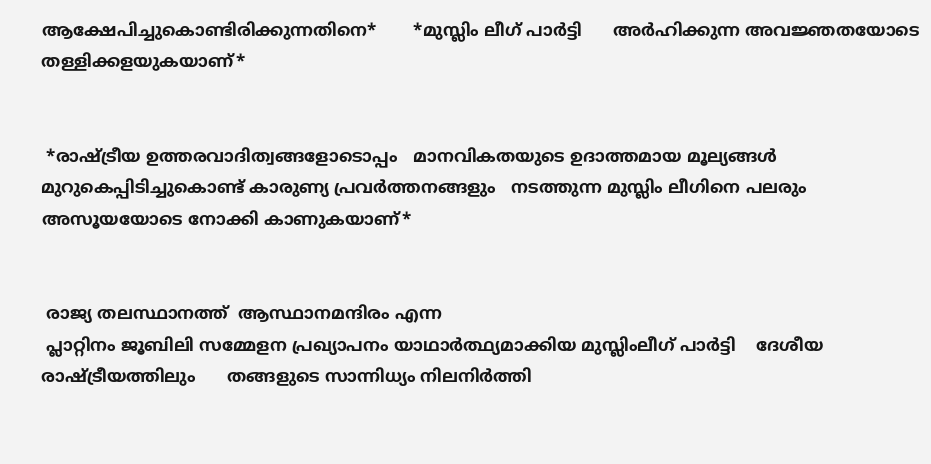ആക്ഷേപിച്ചുകൊണ്ടിരിക്കുന്നതിനെ*       *മുസ്ലിം ലീഗ് പാർട്ടി      അർഹിക്കുന്ന അവജ്ഞതയോടെ തള്ളിക്കളയുകയാണ്*


 *രാഷ്ട്രീയ ഉത്തരവാദിത്വങ്ങളോടൊപ്പം   മാനവികതയുടെ ഉദാത്തമായ മൂല്യങ്ങൾ മുറുകെപ്പിടിച്ചുകൊണ്ട് കാരുണ്യ പ്രവർത്തനങ്ങളും   നടത്തുന്ന മുസ്ലിം ലീഗിനെ പലരും അസൂയയോടെ നോക്കി കാണുകയാണ്*


 രാജ്യ തലസ്ഥാനത്ത്  ആസ്ഥാനമന്ദിരം എന്ന
 പ്ലാറ്റിനം ജൂബിലി സമ്മേളന പ്രഖ്യാപനം യാഥാർത്ഥ്യമാക്കിയ മുസ്ലിംലീഗ് പാർട്ടി    ദേശീയ  രാഷ്ട്രീയത്തിലും      തങ്ങളുടെ സാന്നിധ്യം നിലനിർത്തി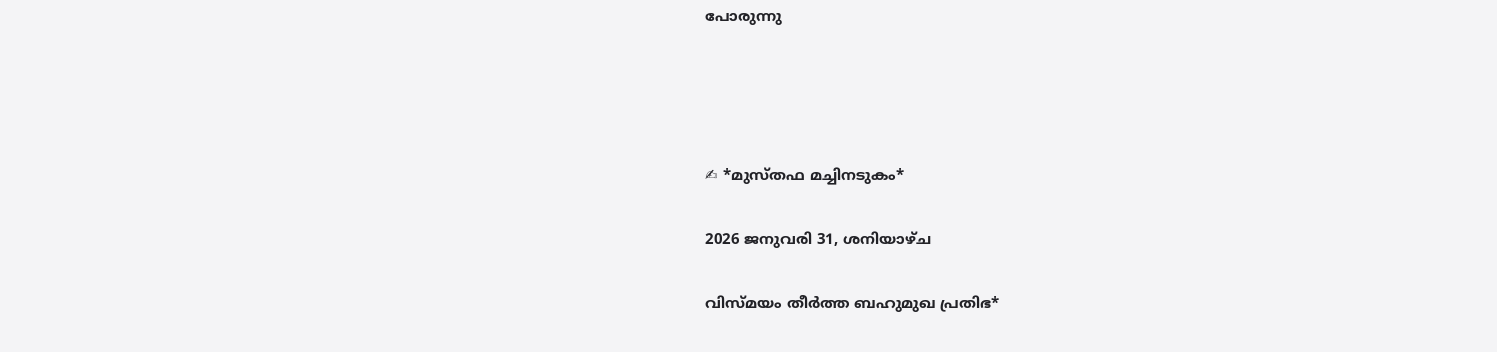പോരുന്നു




✍ *മുസ്തഫ മച്ചിനടുകം*

2026 ജനുവരി 31, ശനിയാഴ്‌ച

വിസ്മയം തീർത്ത ബഹുമുഖ പ്രതിഭ*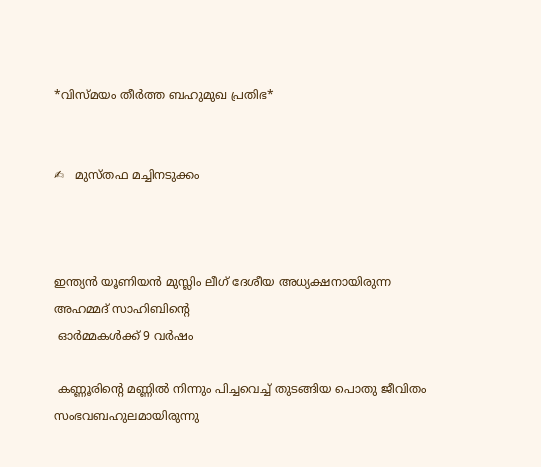*വിസ്മയം തീർത്ത ബഹുമുഖ പ്രതിഭ*


✍   മുസ്തഫ മച്ചിനടുക്കം



ഇന്ത്യൻ യൂണിയൻ മുസ്ലിം ലീഗ് ദേശീയ അധ്യക്ഷനായിരുന്ന  അഹമ്മദ് സാഹിബിന്റെ
 ഓർമ്മകൾക്ക് 9 വർഷം

 കണ്ണൂരിന്റെ മണ്ണിൽ നിന്നും പിച്ചവെച്ച് തുടങ്ങിയ പൊതു ജീവിതം സംഭവബഹുലമായിരുന്നു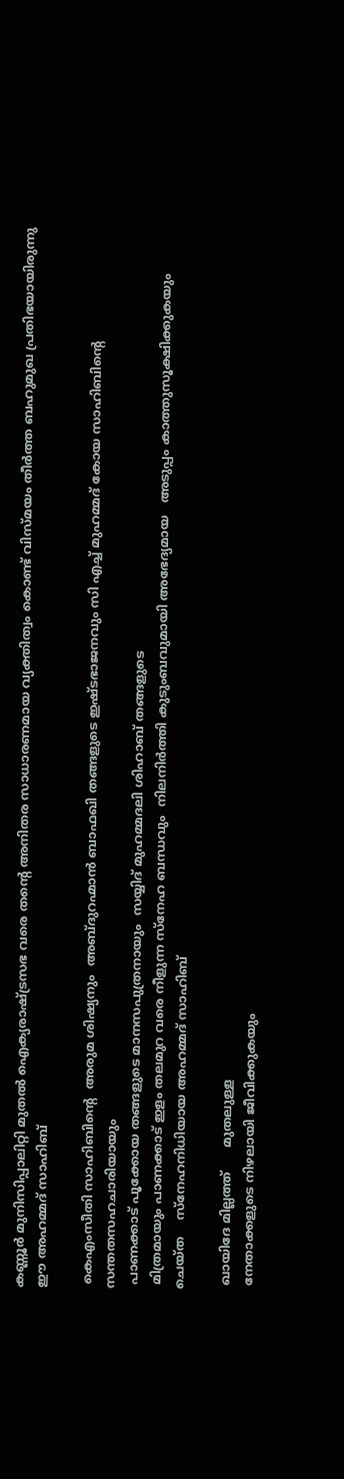കണ്ണൂർ മുനിസിപ്പാലിറ്റി മുതൽ ഐക്യരാഷ്ട്രസഭ വരെ തന്റെ അനിതര സാധാരണമായ വ്യക്തിത്വം കൊണ്ട് വിസ്മയം തീർത്ത ബഹുമുഖ പ്രതിഭയായിരുന്നു ഈ അഹമ്മദ് സാഹിബ്

 കെഎംസീതി സാഹിബിന്റെ  അരുമ ശിഷ്യനും  അബ്ദുറഹ്മാൻ ബാഫഖി തങ്ങളുടെ ഇഷ്ടഭാജനവും സി എച്ച് മുഹമ്മദ് കോയ സാഹിബിന്റെ  സന്തതസഹചാരിയായും
 പാണക്കാട് പൂക്കോയ തങ്ങളുടെ മാനസപുത്രനായും  സയ്യിദ് മുഹമ്മദലി ശിഹാബ് തങ്ങളുടെ
 മിത്രമായും പാണക്കാട് ഇളം തലമുറ വരെ നീളുന്ന സ്നേഹ ബന്ധവും  നിലനിർത്തി കുടുംബവുമായി അഭേദ്യമായ   അടുപ്പം കാത്തുസൂക്ഷിക്കുകയും
ചെയ്ത    സ്നേഹനിധിയായ അഹമ്മദ് സാഹിബ്

 ഖായിദേ മില്ലത്ത്      മുതലുള്ള
 നേതാക്കളുടെ നിഴലായി ജീവിക്കുകയും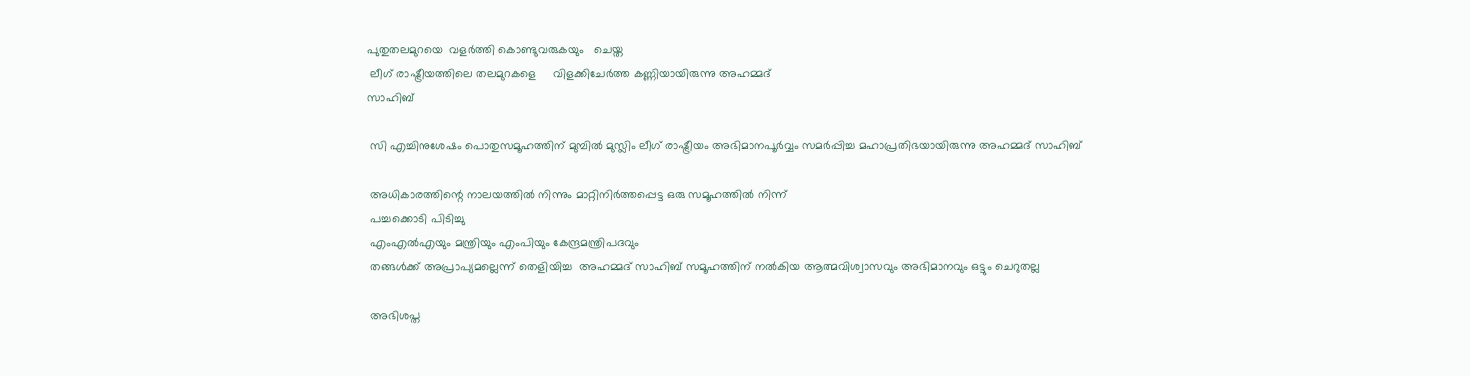പുതുതലമുറയെ  വളർത്തി കൊണ്ടുവരുകയും   ചെയ്ത
 ലീഗ് രാഷ്ട്രീയത്തിലെ തലമുറകളെ     വിളക്കിചേർത്ത കണ്ണിയായിരുന്നു അഹമ്മദ്
സാഹിബ്

 സി എച്ചിനുശേഷം പൊതുസമൂഹത്തിന് മുമ്പിൽ മുസ്ലിം ലീഗ് രാഷ്ട്രീയം അഭിമാനപൂർവ്വം സമർപ്പിച്ച മഹാപ്രതിഭയായിരുന്നു അഹമ്മദ് സാഹിബ്

 അധികാരത്തിന്റെ നാലയത്തിൽ നിന്നും മാറ്റിനിർത്തപ്പെട്ട ഒരു സമൂഹത്തിൽ നിന്ന്
 പച്ചക്കൊടി പിടിച്ചു
 എംഎൽഎയും മന്ത്രിയും എംപിയും കേന്ദ്രമന്ത്രിപദവും
 തങ്ങൾക്ക് അപ്രാപ്യമല്ലെന്ന് തെളിയിച്ച  അഹമ്മദ് സാഹിബ് സമൂഹത്തിന് നൽകിയ ആത്മവിശ്വാസവും അഭിമാനവും ഒട്ടും ചെറുതല്ല

 അഭിശപ്ത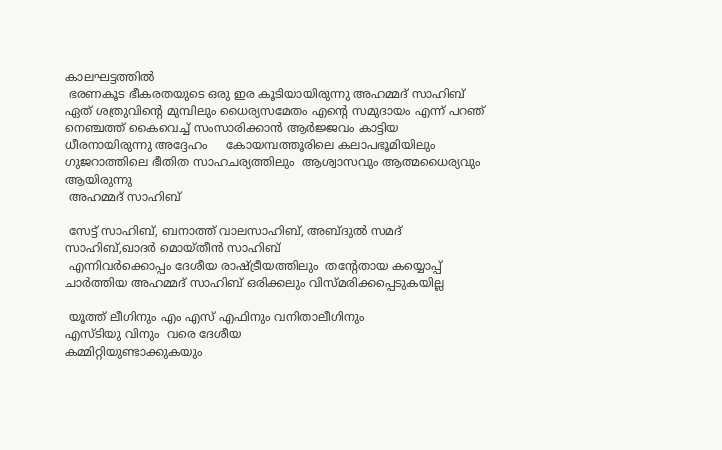കാലഘട്ടത്തിൽ
 ഭരണകൂട ഭീകരതയുടെ ഒരു ഇര കൂടിയായിരുന്നു അഹമ്മദ് സാഹിബ്     ഏത് ശത്രുവിന്റെ മുമ്പിലും ധൈര്യസമേതം എന്റെ സമുദായം എന്ന് പറഞ് നെഞ്ചത്ത് കൈവെച്ച് സംസാരിക്കാൻ ആർജ്ജവം കാട്ടിയ    ധീരനായിരുന്നു അദ്ദേഹം     കോയമ്പത്തൂരിലെ കലാപഭൂമിയിലും ഗുജറാത്തിലെ ഭീതിത സാഹചര്യത്തിലും  ആശ്വാസവും ആത്മധൈര്യവും ആയിരുന്നു
 അഹമ്മദ് സാഹിബ്

 സേട്ട് സാഹിബ്, ബനാത്ത് വാലസാഹിബ്, അബ്ദുൽ സമദ് സാഹിബ്,ഖാദർ മൊയ്തീൻ സാഹിബ്
 എന്നിവർക്കൊപ്പം ദേശീയ രാഷ്ട്രീയത്തിലും  തന്റേതായ കയ്യൊപ്പ് ചാർത്തിയ അഹമ്മദ് സാഹിബ് ഒരിക്കലും വിസ്മരിക്കപ്പെടുകയില്ല

 യൂത്ത് ലീഗിനും എം എസ് എഫിനും വനിതാലീഗിനും
എസ്ടിയു വിനും  വരെ ദേശീയ
കമ്മിറ്റിയുണ്ടാക്കുകയും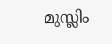മുസ്ലിം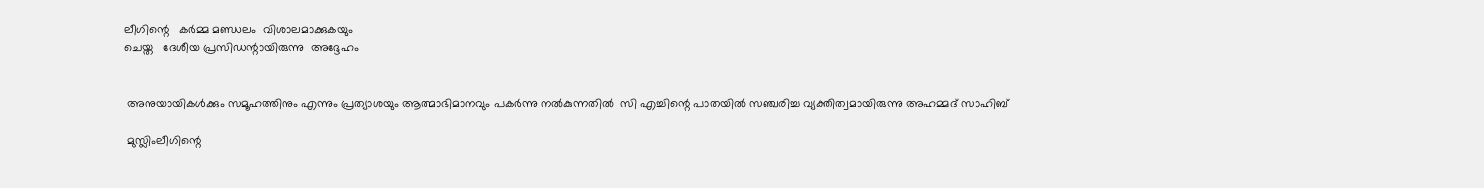ലീഗിന്റെ   കർമ്മ മണ്ഡലം  വിശാലമാക്കുകയും
ചെയ്ത   ദേശീയ പ്രസിഡന്റായിരുന്നു  അദ്ദേഹം


 അനുയായികൾക്കും സമൂഹത്തിനും എന്നും പ്രത്യാശയും ആത്മാഭിമാനവും പകർന്നു നൽകുന്നതിൽ  സി എച്ചിന്റെ പാതയിൽ സഞ്ചരിച്ച വ്യക്തിത്വമായിരുന്നു അഹമ്മദ് സാഹിബ്

 മുസ്ലിംലീഗിന്റെ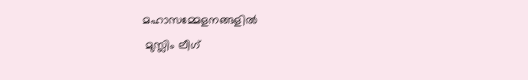മഹാസമ്മേളനങ്ങളിൽ
 മുസ്ലിം ലീഗ്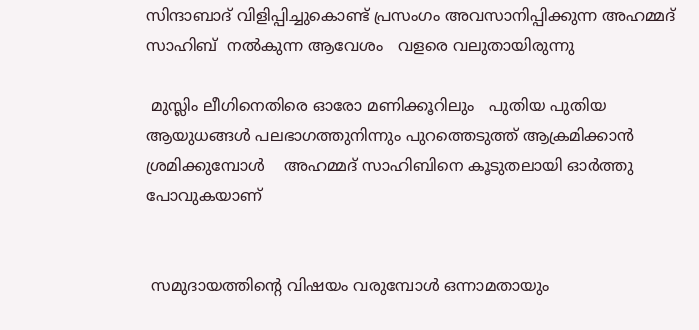സിന്ദാബാദ് വിളിപ്പിച്ചുകൊണ്ട് പ്രസംഗം അവസാനിപ്പിക്കുന്ന അഹമ്മദ് സാഹിബ്  നൽകുന്ന ആവേശം   വളരെ വലുതായിരുന്നു

 മുസ്ലിം ലീഗിനെതിരെ ഓരോ മണിക്കൂറിലും   പുതിയ പുതിയ ആയുധങ്ങൾ പലഭാഗത്തുനിന്നും പുറത്തെടുത്ത് ആക്രമിക്കാൻ ശ്രമിക്കുമ്പോൾ    അഹമ്മദ് സാഹിബിനെ കൂടുതലായി ഓർത്തു പോവുകയാണ്


 സമുദായത്തിന്റെ വിഷയം വരുമ്പോൾ ഒന്നാമതായും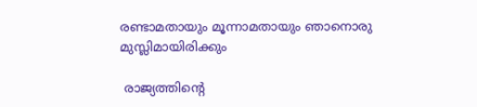രണ്ടാമതായും മൂന്നാമതായും ഞാനൊരു മുസ്ലിമായിരിക്കും

 രാജ്യത്തിന്റെ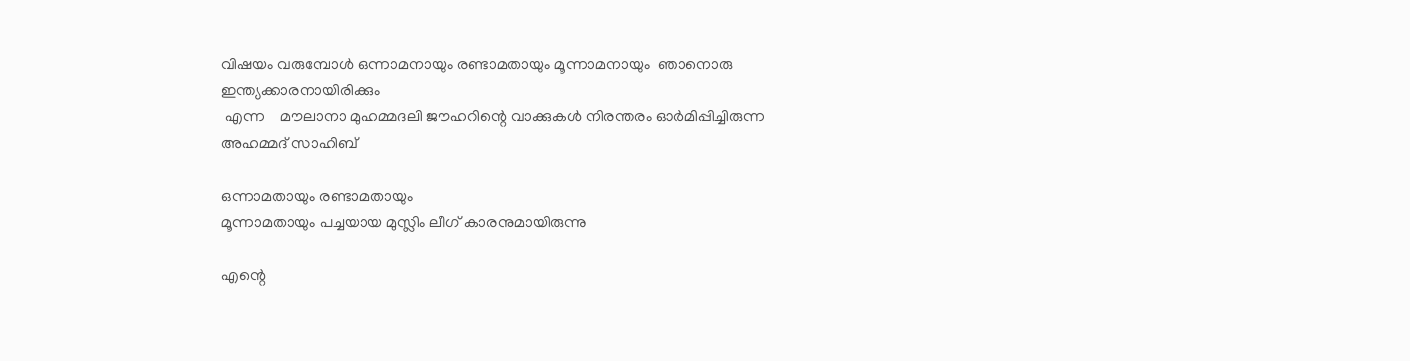വിഷയം വരുമ്പോൾ ഒന്നാമനായും രണ്ടാമതായും മൂന്നാമനായും  ഞാനൊരു ഇന്ത്യക്കാരനായിരിക്കും
 എന്ന    മൗലാനാ മുഹമ്മദലി ജൗഹറിന്റെ വാക്കുകൾ നിരന്തരം ഓർമിപ്പിച്ചിരുന്ന
അഹമ്മദ് സാഹിബ്

ഒന്നാമതായും രണ്ടാമതായും
മൂന്നാമതായും പച്ചയായ മുസ്ലിം ലീഗ് കാരനുമായിരുന്നു

എന്റെ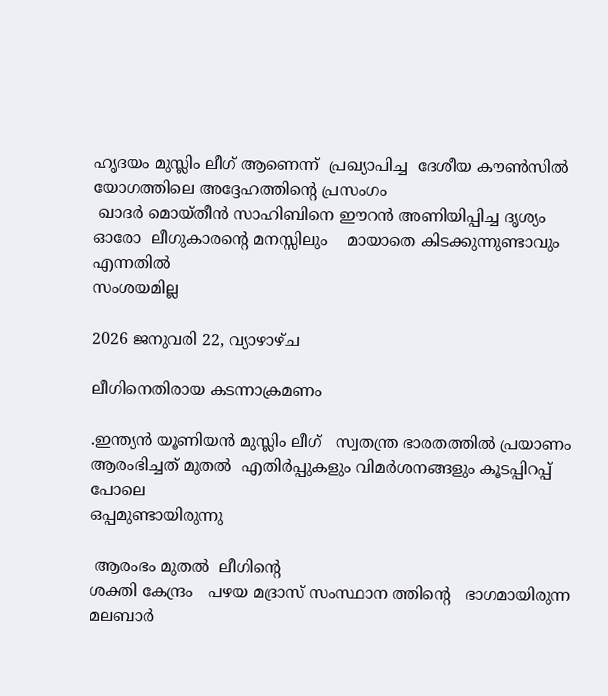ഹൃദയം മുസ്ലിം ലീഗ് ആണെന്ന്  പ്രഖ്യാപിച്ച  ദേശീയ കൗൺസിൽ യോഗത്തിലെ അദ്ദേഹത്തിന്റെ പ്രസംഗം
 ഖാദർ മൊയ്തീൻ സാഹിബിനെ ഈറൻ അണിയിപ്പിച്ച ദൃശ്യം
ഓരോ  ലീഗുകാരന്റെ മനസ്സിലും    മായാതെ കിടക്കുന്നുണ്ടാവും എന്നതിൽ
സംശയമില്ല

2026 ജനുവരി 22, വ്യാഴാഴ്‌ച

ലീഗിനെതിരായ കടന്നാക്രമണം

.ഇന്ത്യൻ യൂണിയൻ മുസ്ലിം ലീഗ്   സ്വതന്ത്ര ഭാരതത്തിൽ പ്രയാണം ആരംഭിച്ചത് മുതൽ  എതിർപ്പുകളും വിമർശനങ്ങളും കൂടപ്പിറപ്പ് പോലെ
ഒപ്പമുണ്ടായിരുന്നു

 ആരംഭം മുതൽ  ലീഗിന്റെ
ശക്തി കേന്ദ്രം   പഴയ മദ്രാസ് സംസ്ഥാന ത്തിന്റെ   ഭാഗമായിരുന്ന
മലബാർ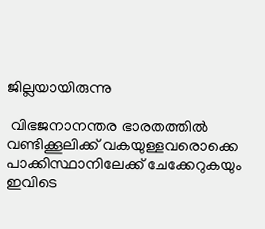ജില്ലയായിരുന്നു

 വിഭജനാനന്തര ഭാരതത്തിൽ വണ്ടിക്കൂലിക്ക് വകയുള്ളവരൊക്കെ പാക്കിസ്ഥാനിലേക്ക് ചേക്കേറുകയും ഇവിടെ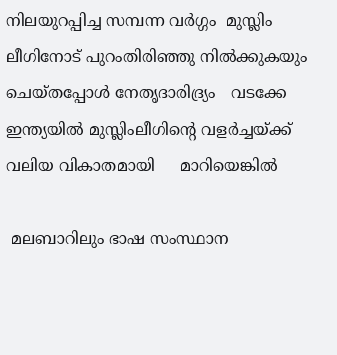നിലയുറപ്പിച്ച സമ്പന്ന വർഗ്ഗം  മുസ്ലിം ലീഗിനോട് പുറംതിരിഞ്ഞു നിൽക്കുകയും  ചെയ്തപ്പോൾ നേതൃദാരിദ്ര്യം   വടക്കേ ഇന്ത്യയിൽ മുസ്ലിംലീഗിന്റെ വളർച്ചയ്ക്ക് വലിയ വികാതമായി     മാറിയെങ്കിൽ

 മലബാറിലും ഭാഷ സംസ്ഥാന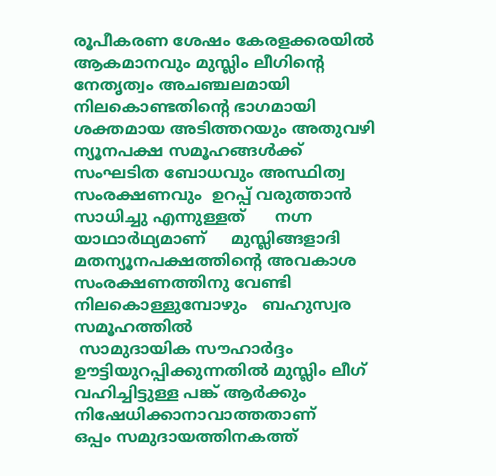രൂപീകരണ ശേഷം കേരളക്കരയിൽ ആകമാനവും മുസ്ലിം ലീഗിന്റെ   നേതൃത്വം അചഞ്ചലമായി നിലകൊണ്ടതിന്റെ ഭാഗമായി  ശക്തമായ അടിത്തറയും അതുവഴി ന്യൂനപക്ഷ സമൂഹങ്ങൾക്ക്  സംഘടിത ബോധവും അസ്ഥിത്വ സംരക്ഷണവും  ഉറപ്പ് വരുത്താൻ  സാധിച്ചു എന്നുള്ളത്      നഗ്ന യാഥാർഥ്യമാണ്     മുസ്ലിങ്ങളാദി മതന്യൂനപക്ഷത്തിന്റെ അവകാശ സംരക്ഷണത്തിനു വേണ്ടി നിലകൊള്ളുമ്പോഴും   ബഹുസ്വര സമൂഹത്തിൽ
 സാമുദായിക സൗഹാർദ്ദം ഊട്ടിയുറപ്പിക്കുന്നതിൽ മുസ്ലിം ലീഗ് വഹിച്ചിട്ടുള്ള പങ്ക് ആർക്കും നിഷേധിക്കാനാവാത്തതാണ്        ഒപ്പം സമുദായത്തിനകത്ത്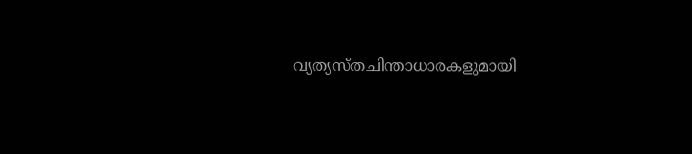വ്യത്യസ്തചിന്താധാരകളുമായി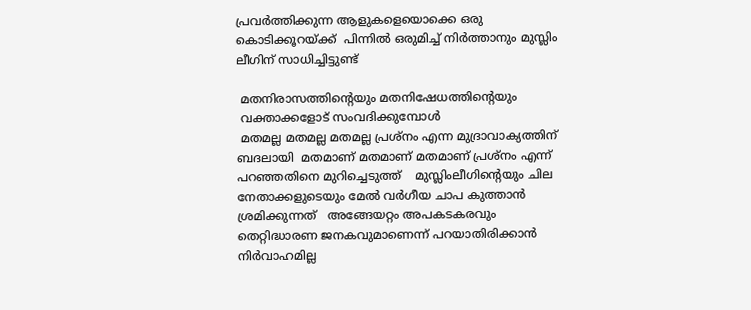പ്രവർത്തിക്കുന്ന ആളുകളെയൊക്കെ ഒരു കൊടിക്കൂറയ്ക്ക്  പിന്നിൽ ഒരുമിച്ച് നിർത്താനും മുസ്ലിം ലീഗിന് സാധിച്ചിട്ടുണ്ട്

 മതനിരാസത്തിന്റെയും മതനിഷേധത്തിന്റെയും
 വക്താക്കളോട് സംവദിക്കുമ്പോൾ
 മതമല്ല മതമല്ല മതമല്ല പ്രശ്നം എന്ന മുദ്രാവാക്യത്തിന് ബദലായി  മതമാണ് മതമാണ് മതമാണ് പ്രശ്നം എന്ന് പറഞ്ഞതിനെ മുറിച്ചെടുത്ത്    മുസ്ലിംലീഗിന്റെയും ചില നേതാക്കളുടെയും മേൽ വർഗീയ ചാപ കുത്താൻ ശ്രമിക്കുന്നത്   അങ്ങേയറ്റം അപകടകരവും   തെറ്റിദ്ധാരണ ജനകവുമാണെന്ന് പറയാതിരിക്കാൻ നിർവാഹമില്ല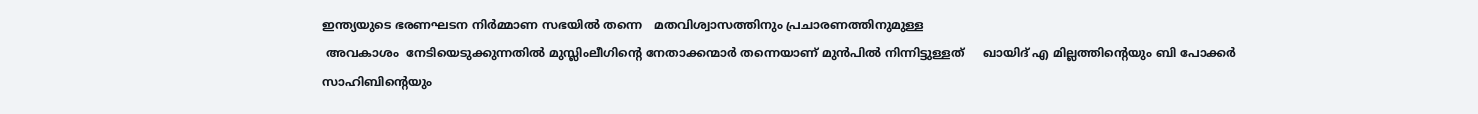ഇന്ത്യയുടെ ഭരണഘടന നിർമ്മാണ സഭയിൽ തന്നെ   മതവിശ്വാസത്തിനും പ്രചാരണത്തിനുമുള്ള
 അവകാശം  നേടിയെടുക്കുന്നതിൽ മുസ്ലിംലീഗിന്റെ നേതാക്കന്മാർ തന്നെയാണ് മുൻപിൽ നിന്നിട്ടുള്ളത്     ഖായിദ് എ മില്ലത്തിന്റെയും ബി പോക്കർ സാഹിബിന്റെയും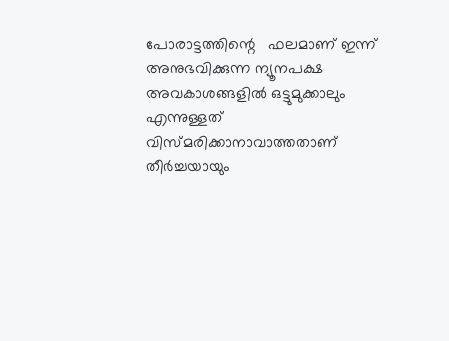പോരാട്ടത്തിന്റെ   ഫലമാണ് ഇന്ന് അനുഭവിക്കുന്ന ന്യൂനപക്ഷ അവകാശങ്ങളിൽ ഒട്ടുമുക്കാലും എന്നുള്ളത്
വിസ്മരിക്കാനാവാത്തതാണ്      തീർച്ചയായും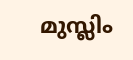മുസ്ലിം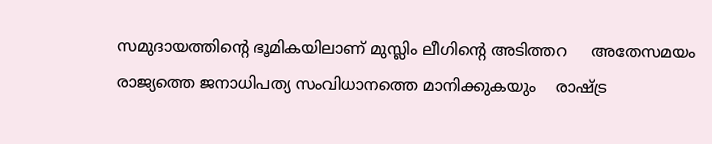സമുദായത്തിന്റെ ഭൂമികയിലാണ് മുസ്ലിം ലീഗിന്റെ അടിത്തറ     അതേസമയം രാജ്യത്തെ ജനാധിപത്യ സംവിധാനത്തെ മാനിക്കുകയും    രാഷ്ട്ര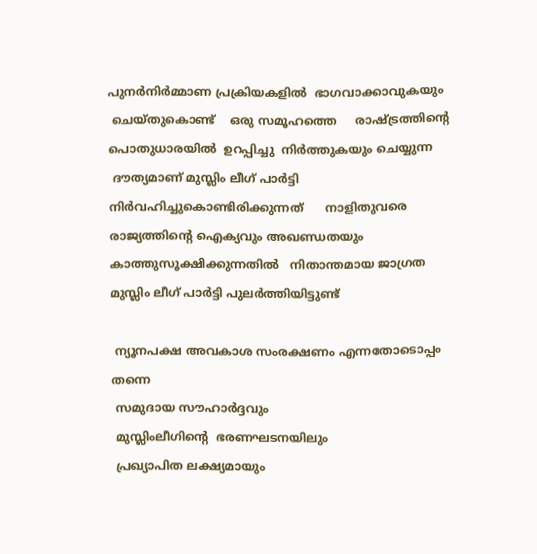പുനർനിർമ്മാണ പ്രക്രിയകളിൽ  ഭാഗവാക്കാവുകയും
 ചെയ്തുകൊണ്ട്    ഒരു സമൂഹത്തെ     രാഷ്ട്രത്തിന്റെ പൊതുധാരയിൽ  ഉറപ്പിച്ചു  നിർത്തുകയും ചെയ്യുന്ന
 ദൗത്യമാണ് മുസ്ലിം ലീഗ് പാർട്ടി നിർവഹിച്ചുകൊണ്ടിരിക്കുന്നത്      നാളിതുവരെ രാജ്യത്തിന്റെ ഐക്യവും അഖണ്ഡതയും  കാത്തുസൂക്ഷിക്കുന്നതിൽ   നിതാന്തമായ ജാഗ്രത മുസ്ലിം ലീഗ് പാർട്ടി പുലർത്തിയിട്ടുണ്ട്

 ന്യൂനപക്ഷ അവകാശ സംരക്ഷണം എന്നതോടൊപ്പം തന്നെ
 സമുദായ സൗഹാർദ്ദവും
 മുസ്ലിംലീഗിന്റെ  ഭരണഘടനയിലും
 പ്രഖ്യാപിത ലക്ഷ്യമായും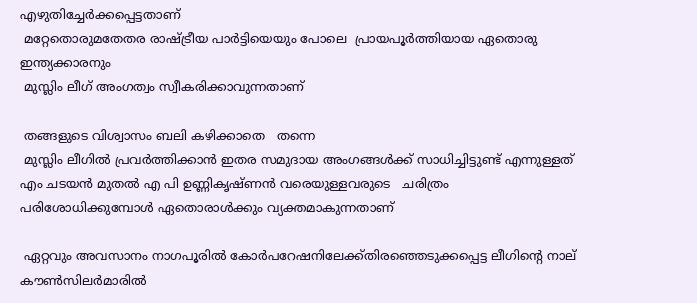എഴുതിച്ചേർക്കപ്പെട്ടതാണ്
 മറ്റേതൊരുമതേതര രാഷ്ട്രീയ പാർട്ടിയെയും പോലെ  പ്രായപൂർത്തിയായ ഏതൊരു ഇന്ത്യക്കാരനും
 മുസ്ലിം ലീഗ് അംഗത്വം സ്വീകരിക്കാവുന്നതാണ്

 തങ്ങളുടെ വിശ്വാസം ബലി കഴിക്കാതെ   തന്നെ
 മുസ്ലിം ലീഗിൽ പ്രവർത്തിക്കാൻ ഇതര സമുദായ അംഗങ്ങൾക്ക് സാധിച്ചിട്ടുണ്ട് എന്നുള്ളത്
എം ചടയൻ മുതൽ എ പി ഉണ്ണികൃഷ്ണൻ വരെയുള്ളവരുടെ   ചരിത്രം പരിശോധിക്കുമ്പോൾ ഏതൊരാൾക്കും വ്യക്തമാകുന്നതാണ്

 ഏറ്റവും അവസാനം നാഗപൂരിൽ കോർപറേഷനിലേക്ക്തിരഞ്ഞെടുക്കപ്പെട്ട ലീഗിന്റെ നാല് കൗൺസിലർമാരിൽ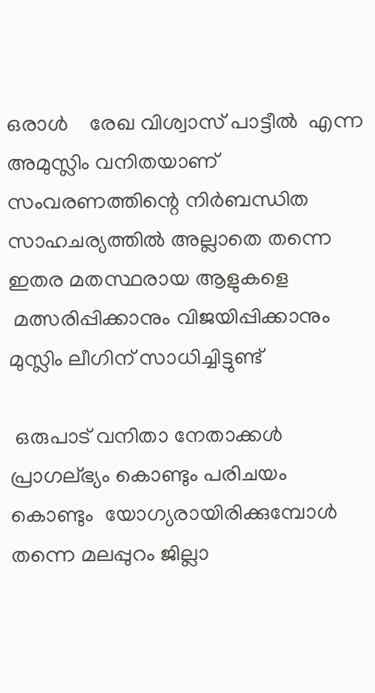ഒരാൾ    രേഖ വിശ്വാസ് പാട്ടീൽ  എന്ന  അമുസ്ലിം വനിതയാണ്     സംവരണത്തിന്റെ നിർബന്ധിത സാഹചര്യത്തിൽ അല്ലാതെ തന്നെ  ഇതര മതസ്ഥരായ ആളുകളെ
 മത്സരിപ്പിക്കാനും വിജയിപ്പിക്കാനും മുസ്ലിം ലീഗിന് സാധിച്ചിട്ടുണ്ട്

 ഒരുപാട് വനിതാ നേതാക്കൾ   പ്രാഗല്ഭ്യം കൊണ്ടും പരിചയം കൊണ്ടും  യോഗ്യരായിരിക്കുമ്പോൾ തന്നെ മലപ്പുറം ജില്ലാ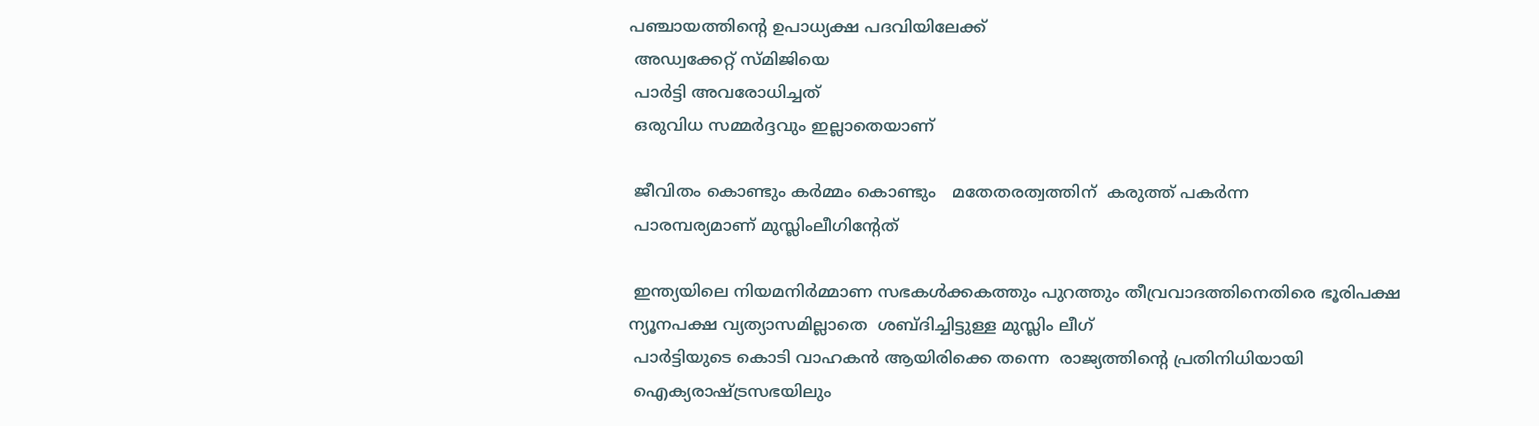പഞ്ചായത്തിന്റെ ഉപാധ്യക്ഷ പദവിയിലേക്ക്
 അഡ്വക്കേറ്റ് സ്മിജിയെ
 പാർട്ടി അവരോധിച്ചത്
 ഒരുവിധ സമ്മർദ്ദവും ഇല്ലാതെയാണ്

 ജീവിതം കൊണ്ടും കർമ്മം കൊണ്ടും   മതേതരത്വത്തിന്  കരുത്ത് പകർന്ന
 പാരമ്പര്യമാണ് മുസ്ലിംലീഗിന്റേത്

 ഇന്ത്യയിലെ നിയമനിർമ്മാണ സഭകൾക്കകത്തും പുറത്തും തീവ്രവാദത്തിനെതിരെ ഭൂരിപക്ഷ ന്യൂനപക്ഷ വ്യത്യാസമില്ലാതെ  ശബ്ദിച്ചിട്ടുള്ള മുസ്ലിം ലീഗ്
 പാർട്ടിയുടെ കൊടി വാഹകൻ ആയിരിക്കെ തന്നെ  രാജ്യത്തിന്റെ പ്രതിനിധിയായി
 ഐക്യരാഷ്ട്രസഭയിലും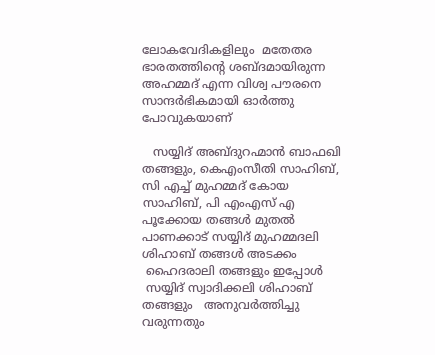ലോകവേദികളിലും  മതേതര ഭാരതത്തിന്റെ ശബ്ദമായിരുന്ന   അഹമ്മദ് എന്ന വിശ്വ പൗരനെ സാന്ദർഭികമായി ഓർത്തു പോവുകയാണ്

   സയ്യിദ് അബ്ദുറഹ്മാൻ ബാഫഖി തങ്ങളും, കെഎംസീതി സാഹിബ്, സി എച്ച് മുഹമ്മദ് കോയ സാഹിബ്, പി എംഎസ് എ പൂക്കോയ തങ്ങൾ മുതൽ
പാണക്കാട് സയ്യിദ് മുഹമ്മദലി ശിഹാബ് തങ്ങൾ അടക്കം
 ഹൈദരാലി തങ്ങളും ഇപ്പോൾ
 സയ്യിദ് സ്വാദിക്കലി ശിഹാബ് തങ്ങളും   അനുവർത്തിച്ചു വരുന്നതും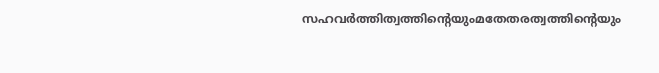സഹവർത്തിത്വത്തിന്റെയുംമതേതരത്വത്തിന്റെയും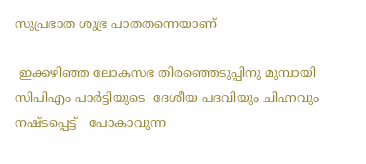സുപ്രഭാത ശുഭ്ര പാതതന്നെയാണ്

 ഇക്കഴിഞ്ഞ ലോകസഭ തിരഞ്ഞെടുപ്പിനു മുമ്പായി  സിപിഎം പാർട്ടിയുടെ  ദേശീയ പദവിയും ചിഹ്നവും നഷ്ടപ്പെട്ട്   പോകാവുന്ന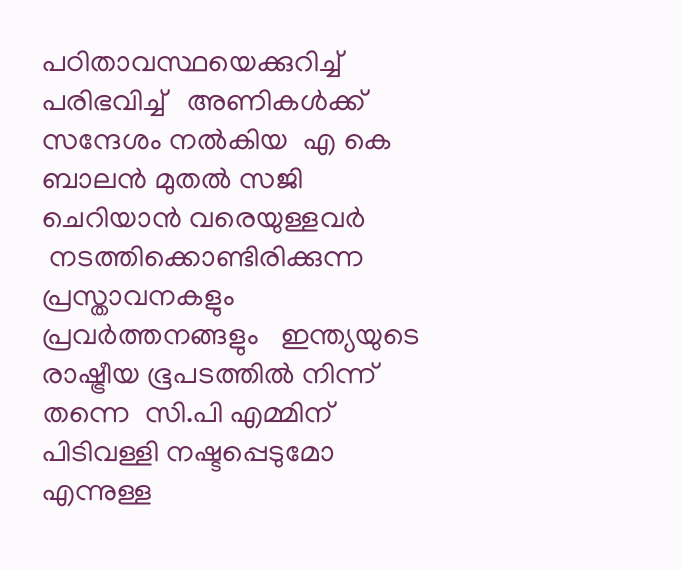പഠിതാവസ്ഥയെക്കുറിച്ച് പരിഭവിച്ച്   അണികൾക്ക് സന്ദേശം നൽകിയ  എ കെ ബാലൻ മുതൽ സജി ചെറിയാൻ വരെയുള്ളവർ
 നടത്തിക്കൊണ്ടിരിക്കുന്ന പ്രസ്താവനകളും  പ്രവർത്തനങ്ങളും   ഇന്ത്യയുടെ രാഷ്ട്രീയ ഭൂപടത്തിൽ നിന്ന് തന്നെ  സി.പി എമ്മിന്  പിടിവള്ളി നഷ്ടപ്പെടുമോ    എന്നുള്ള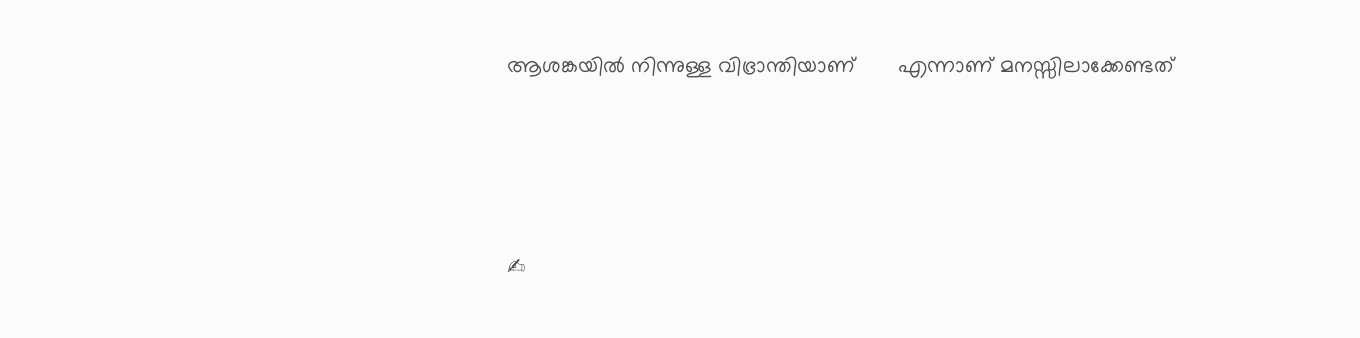ആശങ്കയിൽ നിന്നുള്ള വിഭ്രാന്തിയാണ്       എന്നാണ് മനസ്സിലാക്കേണ്ടത്




✍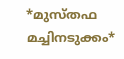*മുസ്തഫ മച്ചിനടുക്കം*